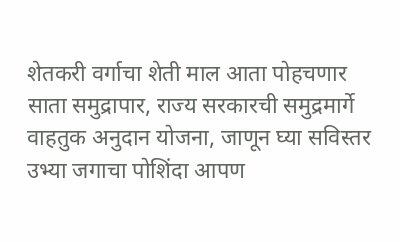शेतकरी वर्गाचा शेती माल आता पोहचणार साता समुद्रापार, राज्य सरकारची समुद्रमार्गे वाहतुक अनुदान योजना, जाणून घ्या सविस्तर
उभ्या जगाचा पोशिंदा आपण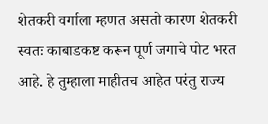शेतकरी वर्गाला म्हणत असतो कारण शेतकरी स्वतः काबाडकष्ट करून पूर्ण जगाचे पोट भरत आहे. हे तुम्हाला माहीतच आहेत परंतु राज्य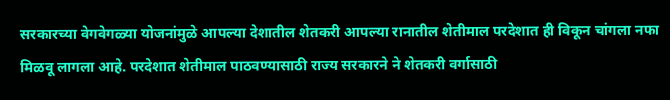सरकारच्या वेगवेगळ्या योजनांमुळे आपल्या देशातील शेतकरी आपल्या रानातील शेतीमाल परदेशात ही विकून चांगला नफा मिळवू लागला आहे. परदेशात शेतीमाल पाठवण्यासाठी राज्य सरकारने ने शेतकरी वर्गासाठी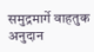समुद्रमार्गे वाहतुक अनुदान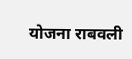योजना राबवली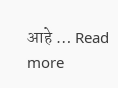आहे … Read more